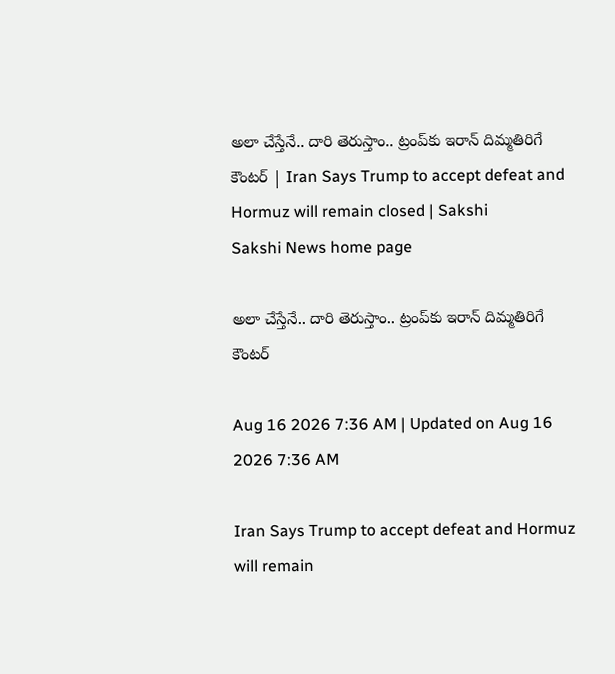అలా చేస్తేనే.. దారి తెరుస్తాం.. ట్రంప్‌కు ఇరాన్‌ దిమ్మతిరిగే కౌంటర్‌ | Iran Says Trump to accept defeat and Hormuz will remain closed | Sakshi
Sakshi News home page

అలా చేస్తేనే.. దారి తెరుస్తాం.. ట్రంప్‌కు ఇరాన్‌ దిమ్మతిరిగే కౌంటర్‌

Aug 16 2026 7:36 AM | Updated on Aug 16 2026 7:36 AM

Iran Says Trump to accept defeat and Hormuz will remain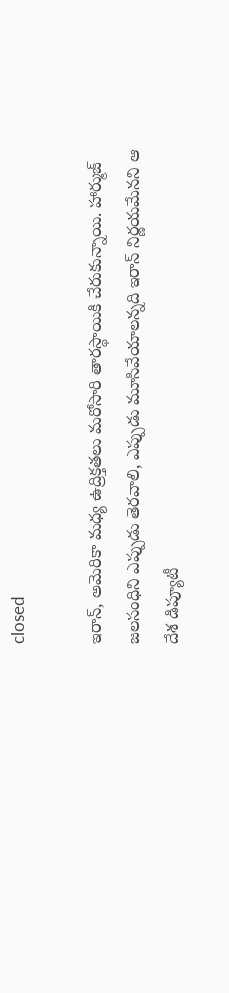closed

ఇరాన్‌, అమెరికా మధ్య ఉద్రిక్తతలు మరోసారి తారస్థాయికి చేరుకున్నాయి. హార్ముజ్‌‌‌ జలసంధిని ఎప్పుడు తెరవాలి, ఎప్పుడు మూసివేయాలన్నది ఇరాన్‌ నిర్ణయమేనని ఆ దేశ డిప్యూటీ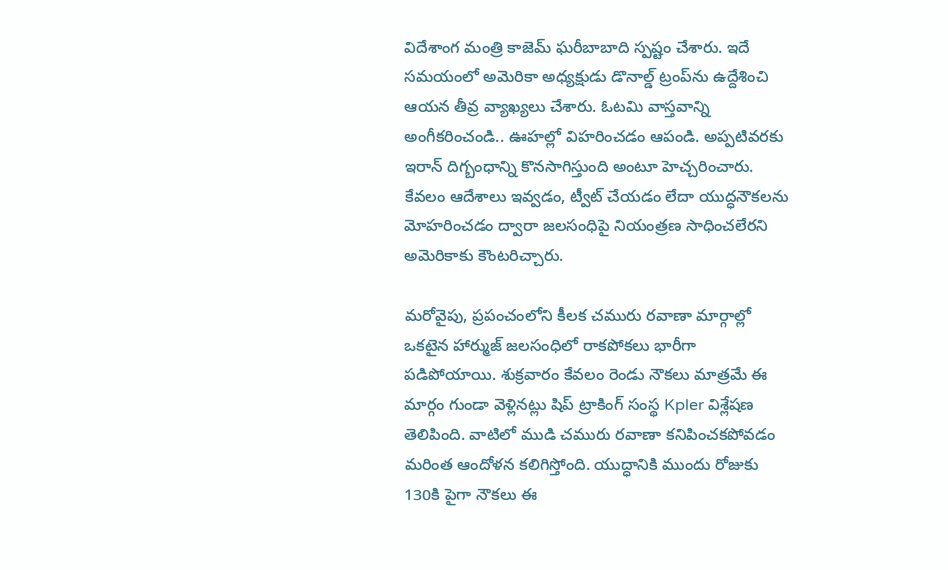విదేశాంగ మంత్రి కాజెమ్‌ ఘరీబాబాది స్పష్టం చేశారు. ఇదే సమయంలో అమెరికా అధ్యక్షుడు డొనాల్డ్‌ ట్రంప్‌ను ఉద్దేశించి ఆయన తీవ్ర వ్యాఖ్యలు చేశారు. ఓటమి వాస్తవాన్ని అంగీకరించండి.. ఊహల్లో విహరించడం ఆపండి. అప్పటివరకు ఇరాన్‌ దిగ్బంధాన్ని కొనసాగిస్తుంది అంటూ హెచ్చరించారు. కేవలం ఆదేశాలు ఇవ్వడం, ట్వీట్‌ చేయడం లేదా యుద్ధనౌకలను మోహరించడం ద్వారా జలసంధిపై నియంత్రణ సాధించలేరని అమెరికాకు కౌంటరిచ్చారు.

మరోవైపు, ప్రపంచంలోని కీలక చమురు రవాణా మార్గాల్లో ఒకటైన హార్ముజ్‌ జలసంధిలో రాకపోకలు భారీగా పడిపోయాయి. శుక్రవారం కేవలం రెండు నౌకలు మాత్రమే ఈ మార్గం గుండా వెళ్లినట్లు షిప్‌ ట్రాకింగ్‌ సంస్థ Kpler విశ్లేషణ తెలిపింది. వాటిలో ముడి చమురు రవాణా కనిపించకపోవడం మరింత ఆందోళన కలిగిస్తోంది. యుద్ధానికి ముందు రోజుకు 130కి పైగా నౌకలు ఈ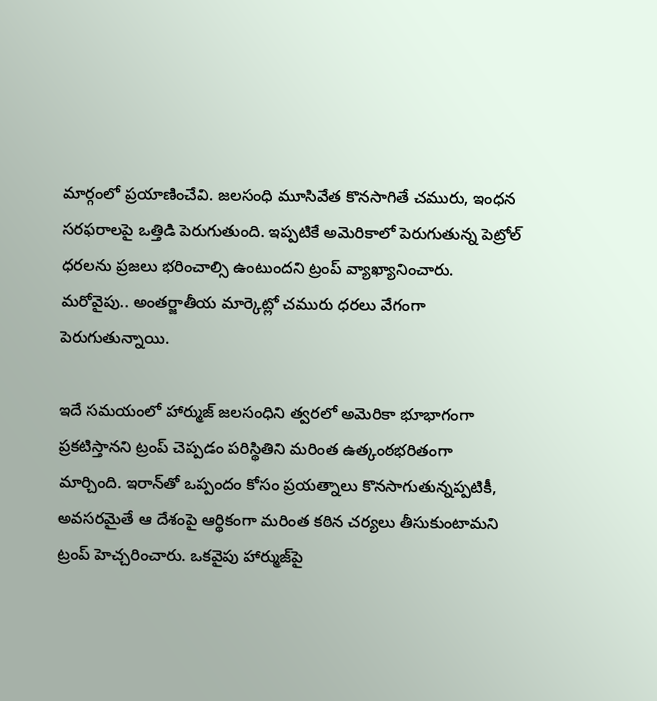మార్గంలో ప్రయాణించేవి. జలసంధి మూసివేత కొనసాగితే చమురు, ఇంధన సరఫరాలపై ఒత్తిడి పెరుగుతుంది. ఇప్పటికే అమెరికాలో పెరుగుతున్న పెట్రోల్‌ ధరలను ప్రజలు భరించాల్సి ఉంటుందని ట్రంప్‌ వ్యాఖ్యానించారు. మరోవైపు.. అంతర్జాతీయ మార్కెట్లో చమురు ధరలు వేగంగా పెరుగుతున్నాయి.

ఇదే సమయంలో హార్ముజ్‌ జలసంధిని త్వరలో అమెరికా భూభాగంగా ప్రకటిస్తానని ట్రంప్‌ చెప్పడం పరిస్థితిని మరింత ఉత్కంఠభరితంగా మార్చింది. ఇరాన్‌తో ఒప్పందం కోసం ప్రయత్నాలు కొనసాగుతున్నప్పటికీ, అవసరమైతే ఆ దేశంపై ఆర్థికంగా మరింత కఠిన చర్యలు తీసుకుంటామని ట్రంప్‌ హెచ్చరించారు. ఒకవైపు హార్ముజ్‌పై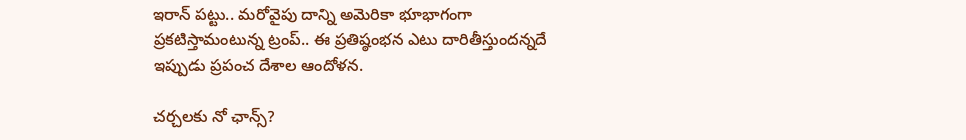ఇరాన్‌ పట్టు.. మరోవైపు దాన్ని అమెరికా భూభాగంగా ప్రకటిస్తామంటున్న ట్రంప్‌.. ఈ ప్రతిష్ఠంభన ఎటు దారితీస్తుందన్నదే ఇప్పుడు ప్రపంచ దేశాల ఆందోళన.

చర్చలకు నో ఛాన్స్‌?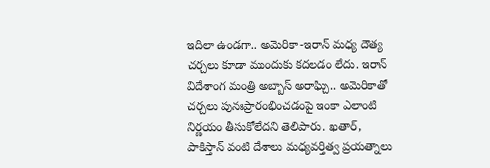ఇదిలా ఉండగా.. అమెరికా-ఇరాన్‌ మధ్య దౌత్య చర్చలు కూడా ముందుకు కదలడం లేదు. ఇరాన్‌ విదేశాంగ మంత్రి అబ్బాస్‌ అరాఘ్చి.. అమెరికాతో చర్చలు పునఃప్రారంభించడంపై ఇంకా ఎలాంటి నిర్ణయం తీసుకోలేదని తెలిపారు. ఖతార్‌, పాకిస్తాన్‌ వంటి దేశాలు మధ్యవర్తిత్వ ప్రయత్నాలు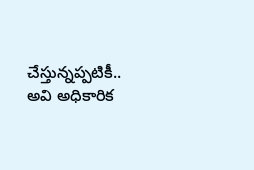చేస్తున్నప్పటికీ.. అవి అధికారిక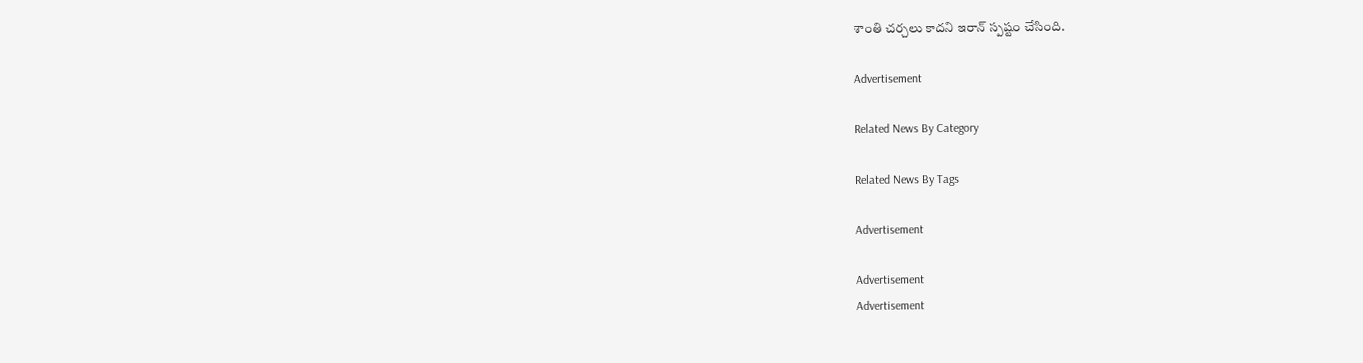శాంతి చర్చలు కాదని ఇరాన్‌ స్పష్టం చేసింది.

Advertisement

Related News By Category

Related News By Tags

Advertisement

Advertisement
Advertisement